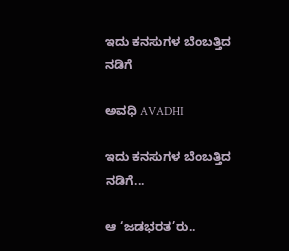ಇದು ಕನಸುಗಳ ಬೆಂಬತ್ತಿದ ನಡಿಗೆ‍

ಅವಧಿ AVADHI

ಇದು ಕನಸುಗಳ ಬೆಂಬತ್ತಿದ ನಡಿಗೆ...

ಆ ‘ಜಡಭರತ’ರು..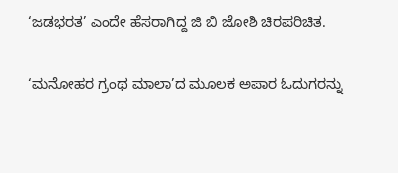‘ಜಡಭರತ’ ಎಂದೇ ಹೆಸರಾಗಿದ್ದ ಜಿ ಬಿ ಜೋಶಿ ಚಿರಪರಿಚಿತ.

‘ಮನೋಹರ ಗ್ರಂಥ ಮಾಲಾ’ದ ಮೂಲಕ ಅಪಾರ ಓದುಗರನ್ನು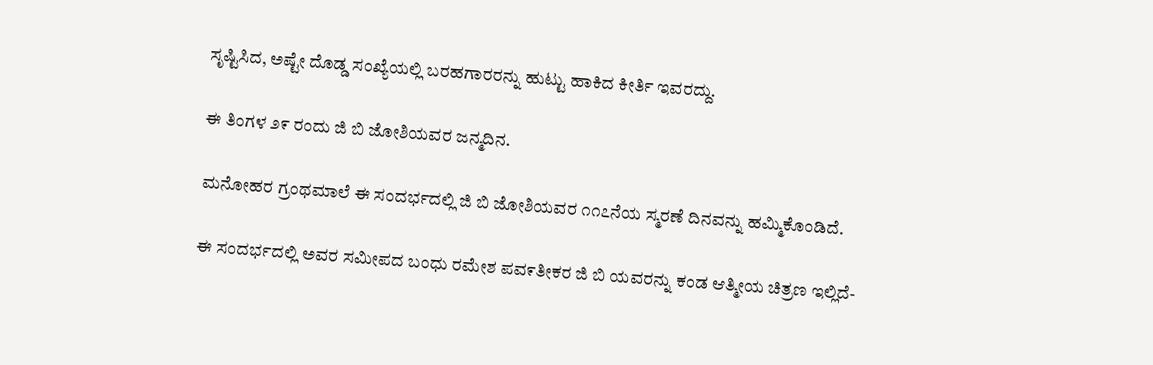ಸೃಷ್ಟಿಸಿದ, ಅಷ್ಟೇ ದೊಡ್ಡ ಸಂಖ್ಯೆಯಲ್ಲಿ ಬರಹಗಾರರನ್ನು ಹುಟ್ಟು ಹಾಕಿದ ಕೀರ್ತಿ ಇವರದ್ದು.

ಈ ತಿಂಗಳ ೨೯ ರಂದು ಜಿ ಬಿ ಜೋಶಿಯವರ ಜನ್ಮದಿನ.

ಮನೋಹರ ಗ್ರಂಥಮಾಲೆ ಈ ಸಂದರ್ಭದಲ್ಲಿ ಜಿ ಬಿ ಜೋಶಿಯವರ ೧೧೭ನೆಯ ಸ್ಮರಣೆ ದಿನವನ್ನು ಹಮ್ಮಿಕೊಂಡಿದೆ.

ಈ ಸಂದರ್ಭದಲ್ಲಿ ಅವರ ಸಮೀಪದ ಬಂಧು ರಮೇಶ ಪವ೯ತೀಕರ ಜಿ ಬಿ ಯವರನ್ನು ಕಂಡ ಆತ್ಮೀಯ ಚಿತ್ರಣ ಇಲ್ಲಿದೆ-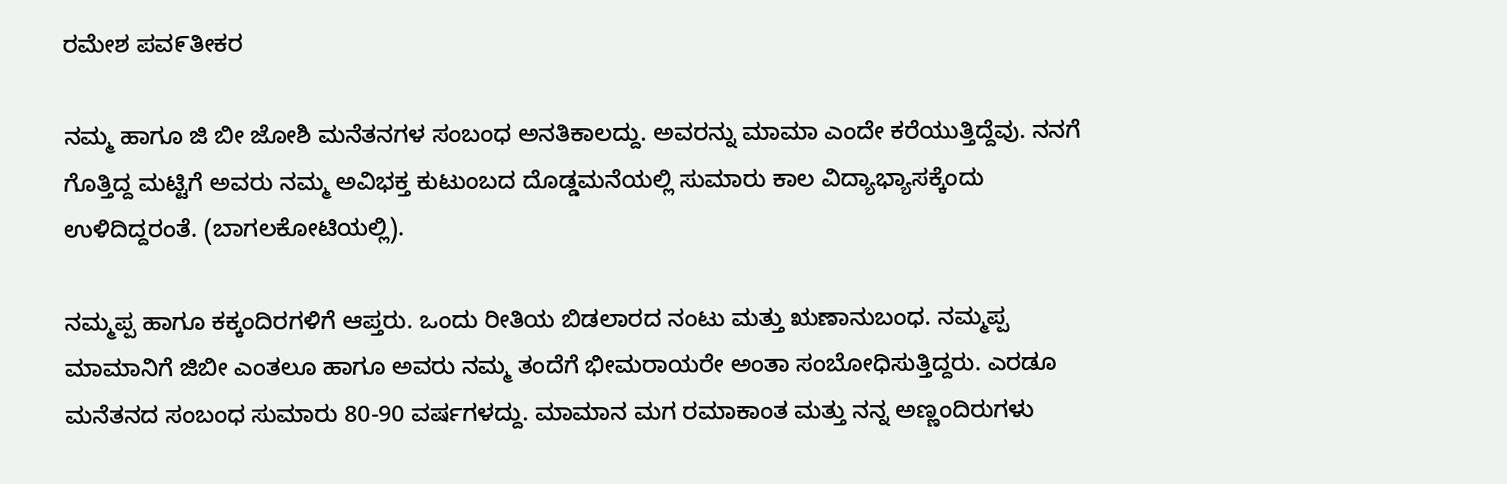ರಮೇಶ ಪವ೯ತೀಕರ

ನಮ್ಮ ಹಾಗೂ ಜಿ ಬೀ ಜೋಶಿ ಮನೆತನಗಳ ಸಂಬಂಧ ಅನತಿಕಾಲದ್ದು. ಅವರನ್ನು ಮಾಮಾ ಎಂದೇ ಕರೆಯುತ್ತಿದ್ದೆವು. ನನಗೆ ಗೊತ್ತಿದ್ದ ಮಟ್ಟಿಗೆ ಅವರು ನಮ್ಮ ಅವಿಭಕ್ತ ಕುಟುಂಬದ ದೊಡ್ಡಮನೆಯಲ್ಲಿ ಸುಮಾರು ಕಾಲ ವಿದ್ಯಾಭ್ಯಾಸಕ್ಕೆಂದು ಉಳಿದಿದ್ದರಂತೆ. (ಬಾಗಲಕೋಟಿಯಲ್ಲಿ).

ನಮ್ಮಪ್ಪ ಹಾಗೂ ಕಕ್ಕಂದಿರಗಳಿಗೆ ಆಪ್ತರು. ಒಂದು ರೀತಿಯ ಬಿಡಲಾರದ ನಂಟು ಮತ್ತು ಋಣಾನುಬಂಧ. ನಮ್ಮಪ್ಪ ಮಾಮಾನಿಗೆ ಜಿಬೀ ಎಂತಲೂ ಹಾಗೂ ಅವರು ನಮ್ಮ ತಂದೆಗೆ ಭೀಮರಾಯರೇ ಅಂತಾ ಸಂಬೋಧಿಸುತ್ತಿದ್ದರು. ಎರಡೂ ಮನೆತನದ ಸಂಬಂಧ ಸುಮಾರು 80-90 ವರ್ಷಗಳದ್ದು. ಮಾಮಾನ ಮಗ ರಮಾಕಾಂತ ಮತ್ತು ನನ್ನ ಅಣ್ಣಂದಿರುಗಳು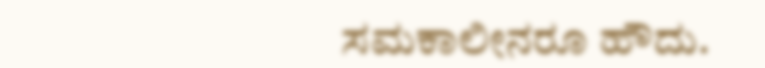ಸಮಕಾಲೀನರೂ ಹೌದು.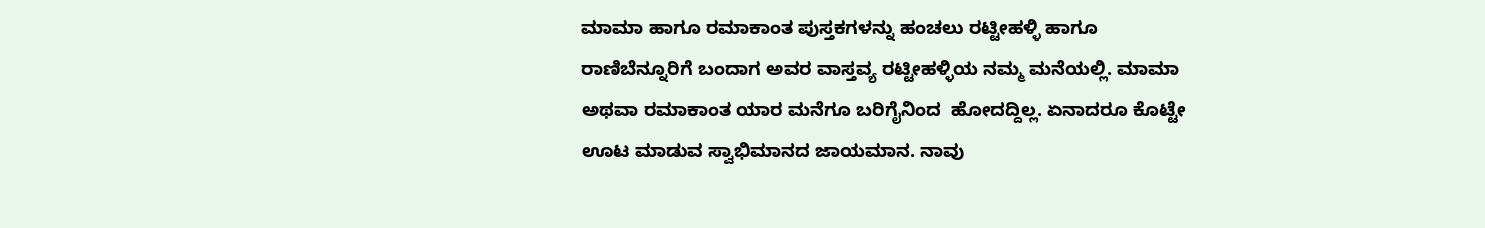ಮಾಮಾ ಹಾಗೂ ರಮಾಕಾಂತ ಪುಸ್ತಕಗಳನ್ನು ಹಂಚಲು ರಟ್ಟೀಹಳ್ಳಿ ಹಾಗೂ ರಾಣಿಬೆನ್ನೂರಿಗೆ ಬಂದಾಗ ಅವರ ವಾಸ್ತವ್ಯ ರಟ್ಟೀಹಳ್ಳಿಯ ನಮ್ಮ ಮನೆಯಲ್ಲಿ. ಮಾಮಾ ಅಥವಾ ರಮಾಕಾಂತ ಯಾರ ಮನೆಗೂ ಬರಿಗೈನಿಂದ  ಹೋದದ್ದಿಲ್ಲ. ಏನಾದರೂ ಕೊಟ್ಟೇ ಊಟ ಮಾಡುವ ಸ್ವಾಭಿಮಾನದ ಜಾಯಮಾನ. ನಾವು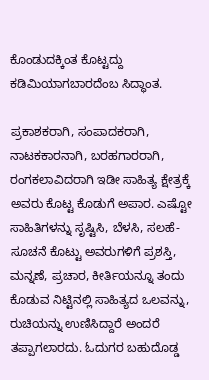ಕೊಂಡುದಕ್ಕಿಂತ ಕೊಟ್ಟದ್ದು ಕಡಿಮಿಯಾಗಬಾರದೆಂಬ ಸಿದ್ಧಾಂತ.

ಪ್ರಕಾಶಕರಾಗಿ, ಸಂಪಾದಕರಾಗಿ, ನಾಟಕಕಾರನಾಗಿ, ಬರಹಗಾರರಾಗಿ, ರಂಗಕಲಾವಿದರಾಗಿ ಇಡೀ ಸಾಹಿತ್ಯ ಕ್ಷೇತ್ರಕ್ಕೆ ಅವರು ಕೊಟ್ಟ ಕೊಡುಗೆ ಅಪಾರ. ಎಷ್ಟೋ ಸಾಹಿತಿಗಳನ್ನು ಸೃಷ್ಟಿಸಿ, ಬೆಳಸಿ, ಸಲಹೆ-ಸೂಚನೆ ಕೊಟ್ಟು ಅವರುಗಳಿಗೆ ಪ್ರಶಸ್ತಿ, ಮನ್ನಣೆ, ಪ್ರಚಾರ, ಕೀರ್ತಿಯನ್ನೂ ತಂದು ಕೊಡುವ ನಿಟ್ಟಿನಲ್ಲಿ ಸಾಹಿತ್ಯದ ಒಲವನ್ನು, ರುಚಿಯನ್ನು ಉಣಿಸಿದ್ದಾರೆ ಅಂದರೆ ತಪ್ಪಾಗಲಾರದು. ಓದುಗರ ಬಹುದೊಡ್ಡ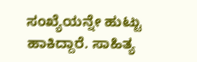ಸಂಖ್ಯೆಯನ್ನೇ ಹುಟ್ಟು ಹಾಕಿದ್ದಾರೆ. ಸಾಹಿತ್ಯ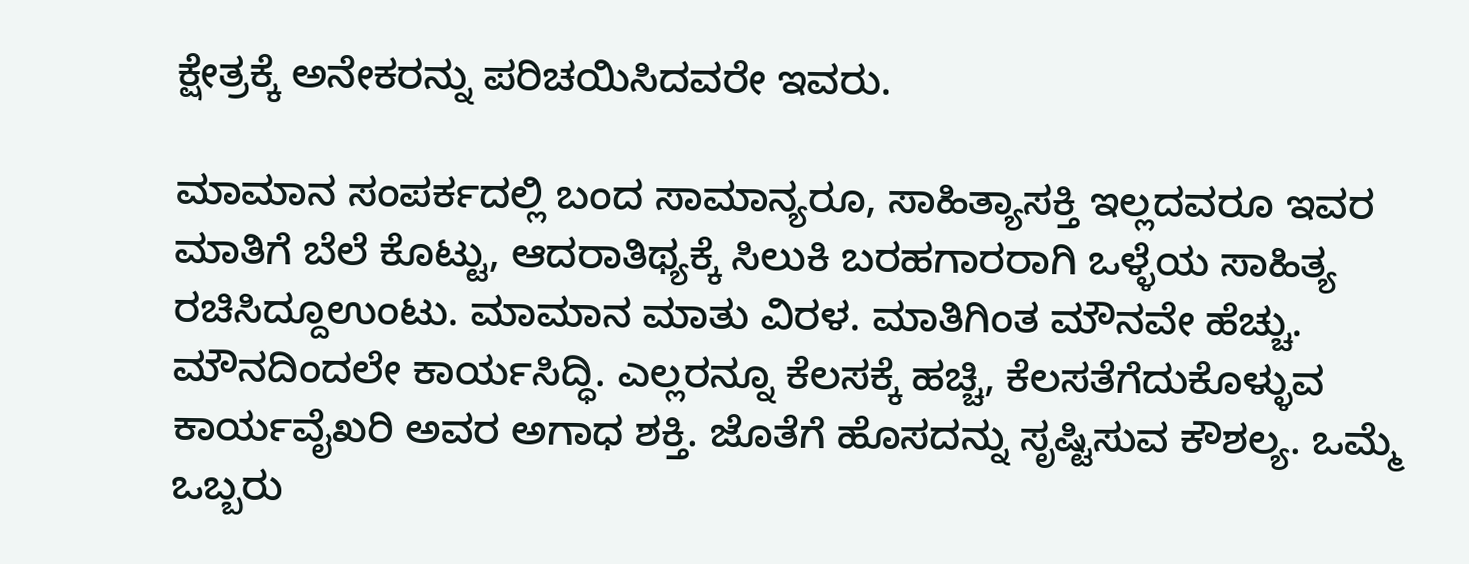ಕ್ಷೇತ್ರಕ್ಕೆ ಅನೇಕರನ್ನು ಪರಿಚಯಿಸಿದವರೇ ಇವರು.

ಮಾಮಾನ ಸಂಪರ್ಕದಲ್ಲಿ ಬಂದ ಸಾಮಾನ್ಯರೂ, ಸಾಹಿತ್ಯಾಸಕ್ತಿ ಇಲ್ಲದವರೂ ಇವರ ಮಾತಿಗೆ ಬೆಲೆ ಕೊಟ್ಟು, ಆದರಾತಿಥ್ಯಕ್ಕೆ ಸಿಲುಕಿ ಬರಹಗಾರರಾಗಿ ಒಳ್ಳೆಯ ಸಾಹಿತ್ಯ ರಚಿಸಿದ್ದೂಉಂಟು. ಮಾಮಾನ ಮಾತು ವಿರಳ. ಮಾತಿಗಿಂತ ಮೌನವೇ ಹೆಚ್ಚು. ಮೌನದಿಂದಲೇ ಕಾರ್ಯಸಿದ್ಧಿ. ಎಲ್ಲರನ್ನೂ ಕೆಲಸಕ್ಕೆ ಹಚ್ಚಿ, ಕೆಲಸತೆಗೆದುಕೊಳ್ಳುವ ಕಾರ್ಯವೈಖರಿ ಅವರ ಅಗಾಧ ಶಕ್ತಿ. ಜೊತೆಗೆ ಹೊಸದನ್ನು ಸೃಷ್ಟಿಸುವ ಕೌಶಲ್ಯ. ಒಮ್ಮೆ ಒಬ್ಬರು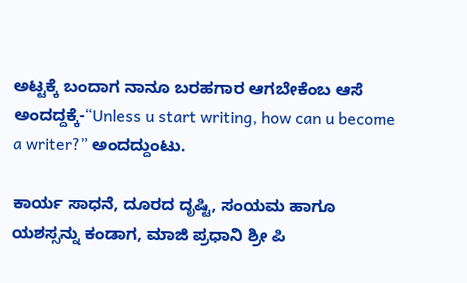ಅಟ್ಟಕ್ಕೆ ಬಂದಾಗ ನಾನೂ ಬರಹಗಾರ ಆಗಬೇಕೆಂಬ ಆಸೆ ಅಂದದ್ದಕ್ಕೆ-“Unless u start writing, how can u become a writer?” ಅಂದದ್ದುಂಟು.

ಕಾರ್ಯ ಸಾಧನೆ, ದೂರದ ದೃಷ್ಟಿ, ಸಂಯಮ ಹಾಗೂ ಯಶಸ್ಸನ್ನು ಕಂಡಾಗ, ಮಾಜಿ ಪ್ರಧಾನಿ ಶ್ರೀ ಪಿ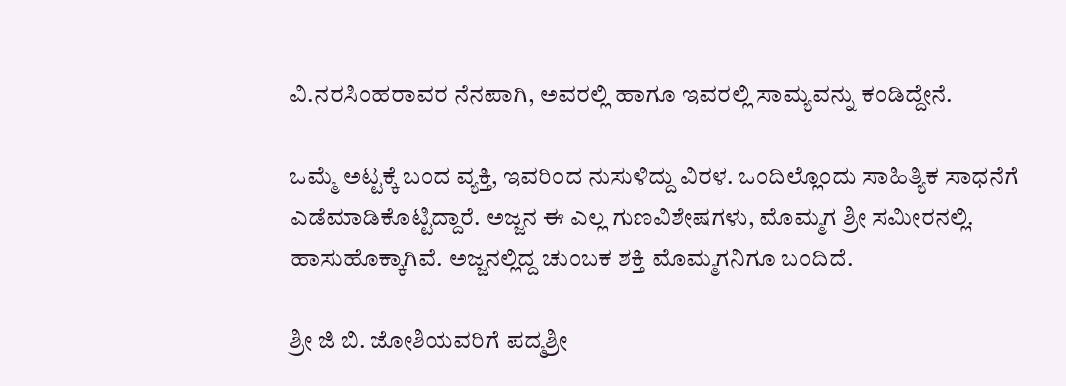ವಿ.ನರಸಿಂಹರಾವರ ನೆನಪಾಗಿ, ಅವರಲ್ಲಿ ಹಾಗೂ ಇವರಲ್ಲಿ ಸಾಮ್ಯವನ್ನು ಕಂಡಿದ್ದೇನೆ.

ಒಮ್ಮೆ ಅಟ್ಟಕ್ಕೆ ಬಂದ ವ್ಯಕ್ತಿ, ಇವರಿಂದ ನುಸುಳಿದ್ದು ವಿರಳ. ಒಂದಿಲ್ಲೊಂದು ಸಾಹಿತ್ಯಿಕ ಸಾಧನೆಗೆ ಎಡೆಮಾಡಿಕೊಟ್ಟಿದ್ದಾರೆ. ಅಜ್ಜನ ಈ ಎಲ್ಲ ಗುಣವಿಶೇಷಗಳು, ಮೊಮ್ಮಗ ಶ್ರೀ ಸಮೀರನಲ್ಲಿ. ಹಾಸುಹೊಕ್ಕಾಗಿವೆ. ಅಜ್ಜನಲ್ಲಿದ್ದ ಚುಂಬಕ ಶಕ್ತಿ ಮೊಮ್ಮಗನಿಗೂ ಬಂದಿದೆ.

ಶ್ರೀ ಜಿ ಬಿ. ಜೋಶಿಯವರಿಗೆ ಪದ್ಮಶ್ರೀ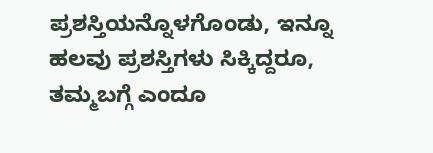ಪ್ರಶಸ್ತಿಯನ್ನೊಳಗೊಂಡು, ಇನ್ನೂ ಹಲವು ಪ್ರಶಸ್ತಿಗಳು ಸಿಕ್ಕಿದ್ದರೂ, ತಮ್ಮಬಗ್ಗೆ ಎಂದೂ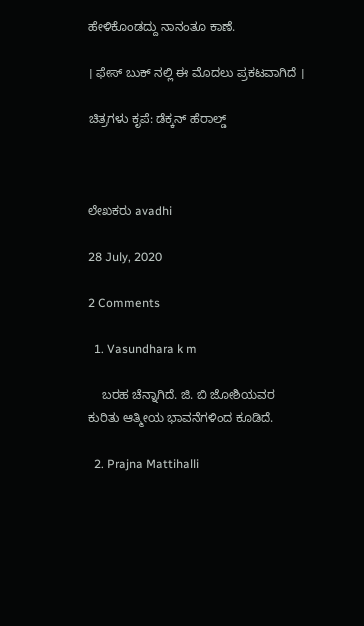ಹೇಳಿಕೊಂಡದ್ದು ನಾನಂತೂ ಕಾಣೆ.

। ಫೇಸ್ ಬುಕ್ ನಲ್ಲಿ ಈ ಮೊದಲು ಪ್ರಕಟವಾಗಿದೆ ।

ಚಿತ್ರಗಳು ಕೃಪೆ: ಡೆಕ್ಕನ್ ಹೆರಾಲ್ಡ್



ಲೇಖಕರು avadhi

28 July, 2020

2 Comments

  1. Vasundhara k m

    ಬರಹ ಚೆನ್ನಾಗಿದೆ. ಜಿ. ಬಿ ಜೋಶಿಯವರ ಕುರಿತು ಆತ್ಮೀಯ ಭಾವನೆಗಳಿಂದ ಕೂಡಿದೆ.

  2. Prajna Mattihalli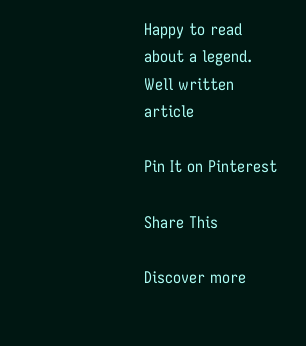Happy to read about a legend. Well written article

Pin It on Pinterest

Share This

Discover more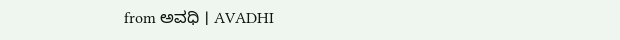from ಅವಧಿ । AVADHI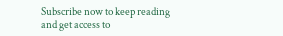Subscribe now to keep reading and get access to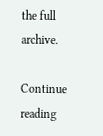the full archive.

Continue reading